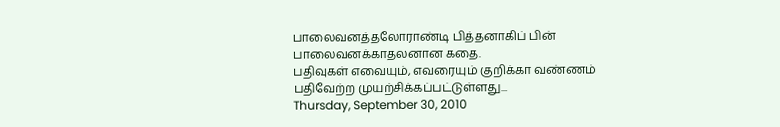பாலைவனத்தலோராண்டி பித்தனாகிப் பின் பாலைவனக்காதலனான கதை.
பதிவுகள் எவையும், எவரையும் குறிக்கா வண்ணம் பதிவேற்ற முயற்சிக்கப்பட்டுள்ளது...
Thursday, September 30, 2010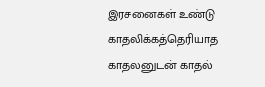இரசனைகள் உண்டு
காதலிக்கத்தெரியாத காதலனுடன் காதல்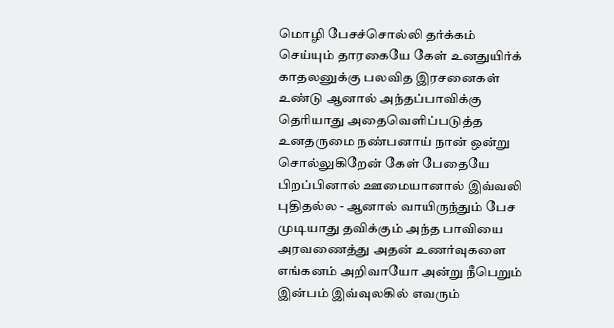மொழி பேசச்சொல்லி தர்க்கம் செய்யும் தாரகையே கேள் உனதுயிர்க் காதலனுக்கு பலவித இரசனைகள் உண்டு ஆனால் அந்தப்பாவிக்கு தெரியாது அதைவெளிப்படுத்த உனதருமை நண்பனாய் நான் ஒன்று
சொல்லுகிறேன் கேள் பேதையே பிறப்பினால் ஊமையானால் இவ்வலி புதிதல்ல - ஆனால் வாயிருந்தும் பேச முடியாது தவிக்கும் அந்த பாவியை அரவணைத்து அதன் உணர்வுகளை எங்கனம் அறிவாயோ அன்று நீபெறும் இன்பம் இவ்வுலகில் எவரும்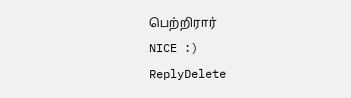பெற்றிரார்
NICE :)
ReplyDelete